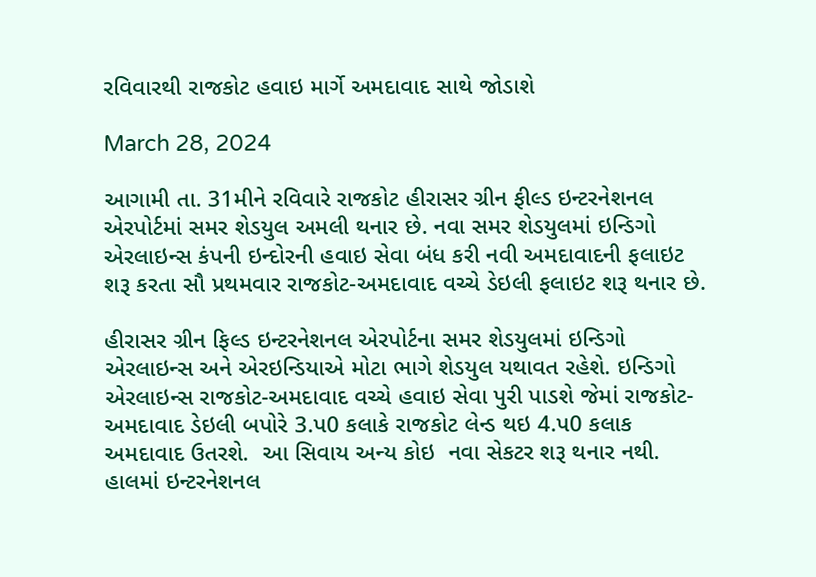રવિવારથી રાજકોટ હવાઇ માર્ગે અમદાવાદ સાથે જોડાશે

March 28, 2024

આગામી તા. 31મીને રવિવારે રાજકોટ હીરાસર ગ્રીન ફીલ્ડ ઇન્ટરનેશનલ એરપોર્ટમાં સમર શેડયુલ અમલી થનાર છે. નવા સમર શેડયુલમાં ઇન્ડિગો એરલાઇન્સ કંપની ઇન્દોરની હવાઇ સેવા બંધ કરી નવી અમદાવાદની ફલાઇટ શરૂ કરતા સૌ પ્રથમવાર રાજકોટ-અમદાવાદ વચ્ચે ડેઇલી ફલાઇટ શરૂ થનાર છે.

હીરાસર ગ્રીન ફિલ્ડ ઇન્ટરનેશનલ એરપોર્ટના સમર શેડયુલમાં ઇન્ડિગો એરલાઇન્સ અને એરઇન્ડિયાએ મોટા ભાગે શેડયુલ યથાવત રહેશે. ઇન્ડિગો એરલાઇન્સ રાજકોટ-અમદાવાદ વચ્ચે હવાઇ સેવા પુરી પાડશે જેમાં રાજકોટ-અમદાવાદ ડેઇલી બપોરે 3.પ0 કલાકે રાજકોટ લેન્ડ થઇ 4.પ0 કલાક અમદાવાદ ઉતરશે.  આ સિવાય અન્ય કોઇ  નવા સેકટર શરૂ થનાર નથી. હાલમાં ઇન્ટરનેશનલ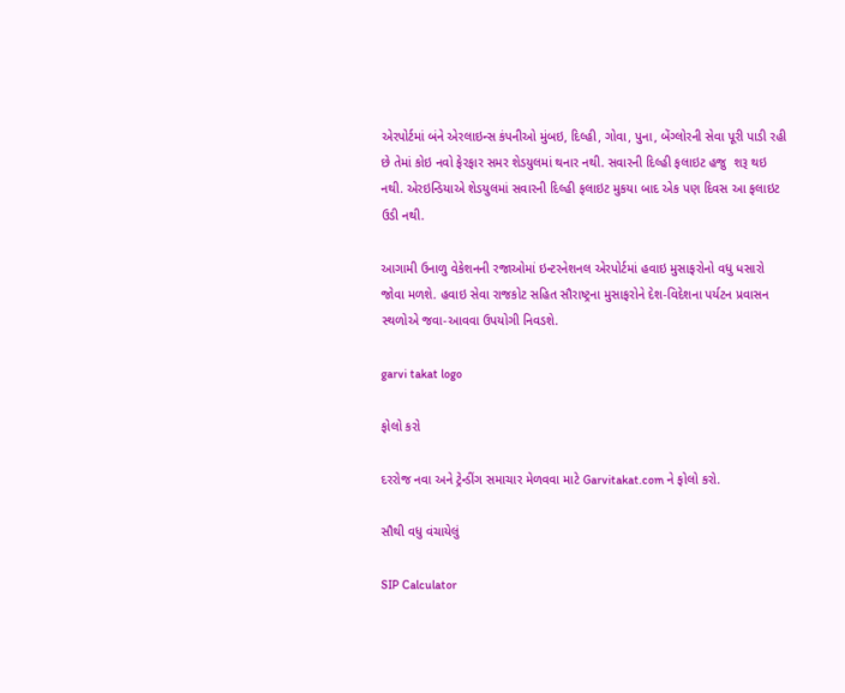એરપોર્ટમાં બંને એરલાઇન્સ કંપનીઓ મુંબઇ, દિલ્હી, ગોવા, પુના, બેંગ્લોરની સેવા પૂરી પાડી રહી છે તેમાં કોઇ નવો ફેરફાર સમર શેડયુલમાં થનાર નથી. સવારની દિલ્હી ફલાઇટ હજુ  શરૂ થઇ નથી. એરઇન્ડિયાએ શેડયુલમાં સવારની દિલ્હી ફલાઇટ મુકયા બાદ એક પણ દિવસ આ ફલાઇટ ઉડી નથી.

આગામી ઉનાળુ વેકેશનની રજાઓમાં ઇન્ટરનેશનલ એરપોર્ટમાં હવાઇ મુસાફરોનો વધુ ધસારો જોવા મળશે. હવાઇ સેવા રાજકોટ સહિત સૌરાષ્ટ્રના મુસાફરોને દેશ-વિદેશના પર્યટન પ્રવાસન સ્થળોએ જવા-આવવા ઉપયોગી નિવડશે.

garvi takat logo

ફોલો કરો

દરરોજ નવા અને ટ્રેન્ડીંગ સમાચાર મેળવવા માટે Garvitakat.com ને ફોલો કરો.

સૌથી વધુ વંચાયેલું

SIP Calculator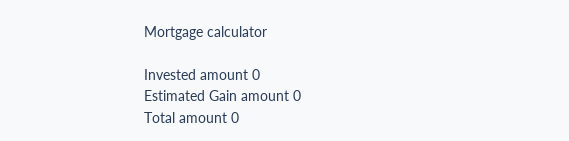Mortgage calculator

Invested amount 0
Estimated Gain amount 0
Total amount 0